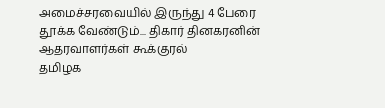அமைச்சரவையில் இருந்து 4 பேரை தூக்க வேண்டும்... திகார் தினகரனின் ஆதரவாளர்கள் கூக்குரல்
தமிழக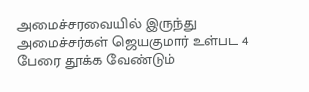அமைச்சரவையில் இருந்து அமைச்சர்கள் ஜெயகுமார் உள்பட 4 பேரை தூக்க வேண்டும்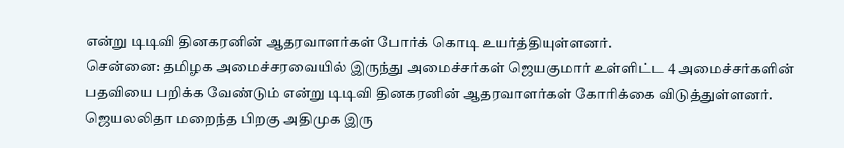என்று டிடிவி தினகரனின் ஆதரவாளர்கள் போர்க் கொடி உயர்த்தியுள்ளனர்.
சென்னை: தமிழக அமைச்சரவையில் இருந்து அமைச்சர்கள் ஜெயகுமார் உள்ளிட்ட 4 அமைச்சர்களின் பதவியை பறிக்க வேண்டும் என்று டிடிவி தினகரனின் ஆதரவாளர்கள் கோரிக்கை விடுத்துள்ளனர்.
ஜெயலலிதா மறைந்த பிறகு அதிமுக இரு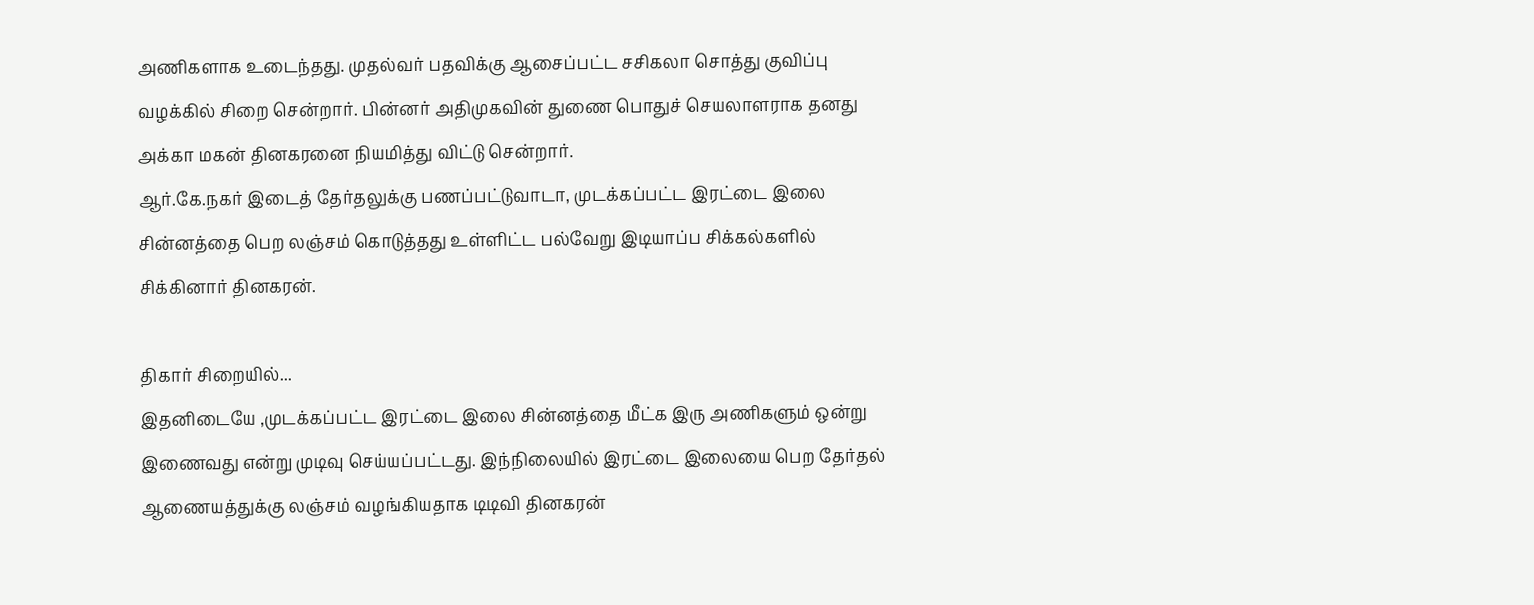அணிகளாக உடைந்தது. முதல்வர் பதவிக்கு ஆசைப்பட்ட சசிகலா சொத்து குவிப்பு வழக்கில் சிறை சென்றார். பின்னர் அதிமுகவின் துணை பொதுச் செயலாளராக தனது அக்கா மகன் தினகரனை நியமித்து விட்டு சென்றார்.
ஆர்.கே.நகர் இடைத் தேர்தலுக்கு பணப்பட்டுவாடா, முடக்கப்பட்ட இரட்டை இலை சின்னத்தை பெற லஞ்சம் கொடுத்தது உள்ளிட்ட பல்வேறு இடியாப்ப சிக்கல்களில் சிக்கினார் தினகரன்.

திகார் சிறையில்...
இதனிடையே ,முடக்கப்பட்ட இரட்டை இலை சின்னத்தை மீட்க இரு அணிகளும் ஒன்று இணைவது என்று முடிவு செய்யப்பட்டது. இந்நிலையில் இரட்டை இலையை பெற தேர்தல் ஆணையத்துக்கு லஞ்சம் வழங்கியதாக டிடிவி தினகரன்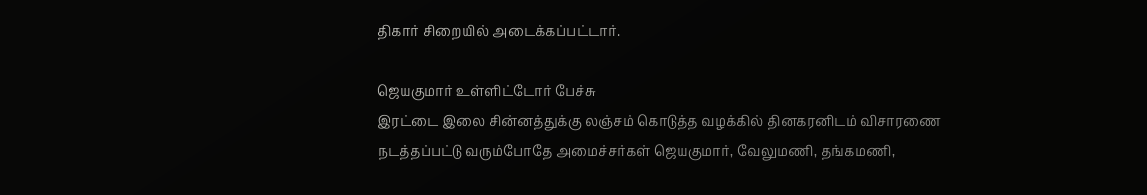திகார் சிறையில் அடைக்கப்பட்டார்.

ஜெயகுமார் உள்ளிட்டோர் பேச்சு
இரட்டை இலை சின்னத்துக்கு லஞ்சம் கொடுத்த வழக்கில் தினகரனிடம் விசாரணை நடத்தப்பட்டு வரும்போதே அமைச்சர்கள் ஜெயகுமார், வேலுமணி, தங்கமணி,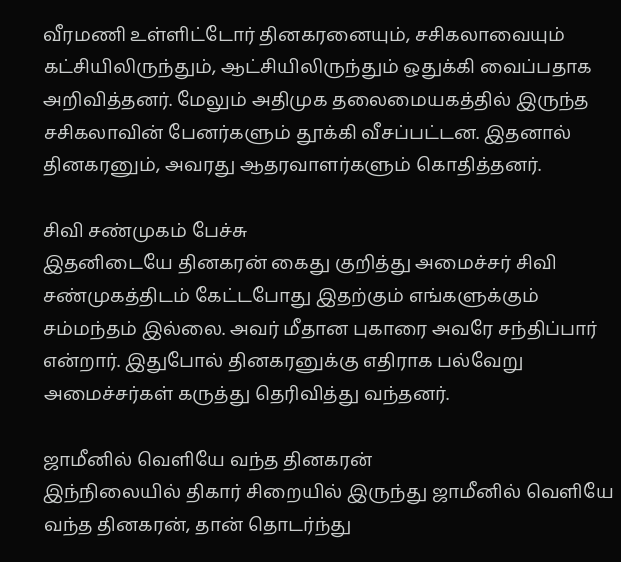வீரமணி உள்ளிட்டோர் தினகரனையும், சசிகலாவையும் கட்சியிலிருந்தும், ஆட்சியிலிருந்தும் ஒதுக்கி வைப்பதாக அறிவித்தனர். மேலும் அதிமுக தலைமையகத்தில் இருந்த சசிகலாவின் பேனர்களும் தூக்கி வீசப்பட்டன. இதனால் தினகரனும், அவரது ஆதரவாளர்களும் கொதித்தனர்.

சிவி சண்முகம் பேச்சு
இதனிடையே தினகரன் கைது குறித்து அமைச்சர் சிவி சண்முகத்திடம் கேட்டபோது இதற்கும் எங்களுக்கும் சம்மந்தம் இல்லை. அவர் மீதான புகாரை அவரே சந்திப்பார் என்றார். இதுபோல் தினகரனுக்கு எதிராக பல்வேறு அமைச்சர்கள் கருத்து தெரிவித்து வந்தனர்.

ஜாமீனில் வெளியே வந்த தினகரன்
இந்நிலையில் திகார் சிறையில் இருந்து ஜாமீனில் வெளியே வந்த தினகரன், தான் தொடர்ந்து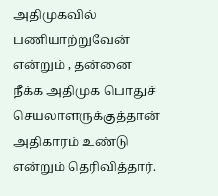அதிமுகவில் பணியாற்றுவேன் என்றும் , தன்னை நீக்க அதிமுக பொதுச் செயலாளருக்குத்தான் அதிகாரம் உண்டு என்றும் தெரிவித்தார்.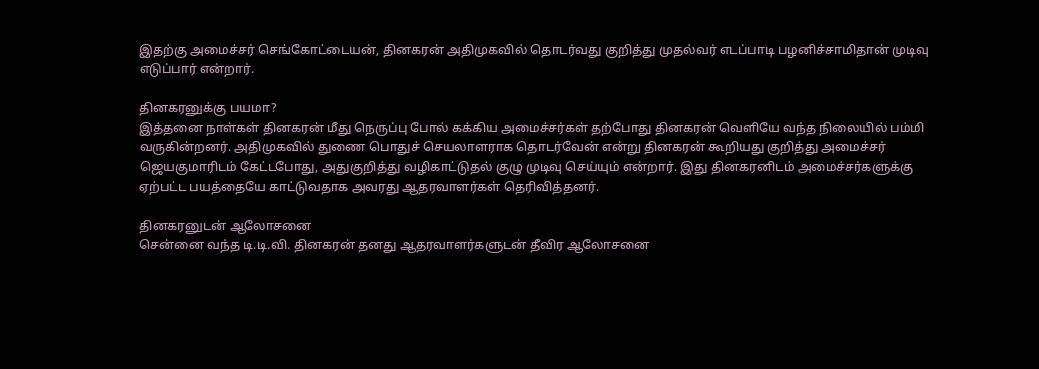இதற்கு அமைச்சர் செங்கோட்டையன், தினகரன் அதிமுகவில் தொடர்வது குறித்து முதல்வர் எடப்பாடி பழனிச்சாமிதான் முடிவு எடுப்பார் என்றார்.

தினகரனுக்கு பயமா?
இத்தனை நாள்கள் தினகரன் மீது நெருப்பு போல் கக்கிய அமைச்சர்கள் தற்போது தினகரன் வெளியே வந்த நிலையில் பம்மி வருகின்றனர். அதிமுகவில் துணை பொதுச் செயலாளராக தொடர்வேன் என்று தினகரன் கூறியது குறித்து அமைச்சர் ஜெயகுமாரிடம் கேட்டபோது, அதுகுறித்து வழிகாட்டுதல் குழு முடிவு செய்யும் என்றார். இது தினகரனிடம் அமைச்சர்களுக்கு ஏற்பட்ட பயத்தையே காட்டுவதாக அவரது ஆதரவாளர்கள் தெரிவித்தனர்.

தினகரனுடன் ஆலோசனை
சென்னை வந்த டி.டி.வி. தினகரன் தனது ஆதரவாளர்களுடன் தீவிர ஆலோசனை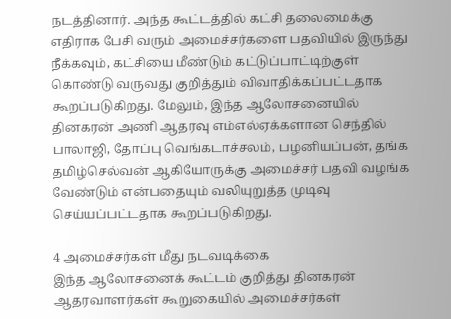நடத்தினார். அந்த கூட்டத்தில் கட்சி தலைமைக்கு எதிராக பேசி வரும் அமைச்சர்களை பதவியில் இருந்து நீக்கவும், கட்சியை மீண்டும் கட்டுப்பாட்டிற்குள் கொண்டு வருவது குறித்தும் விவாதிக்கப்பட்டதாக கூறப்படுகிறது. மேலும், இந்த ஆலோசனையில் தினகரன் அணி ஆதரவு எம்எல்ஏக்களான செந்தில் பாலாஜி, தோப்பு வெங்கடாச்சலம், பழனியப்பன், தங்க தமிழ்செல்வன் ஆகியோருக்கு அமைச்சர் பதவி வழங்க வேண்டும் என்பதையும் வலியுறுத்த முடிவு செய்யப்பட்டதாக கூறப்படுகிறது.

4 அமைச்சர்கள் மீது நடவடிக்கை
இந்த ஆலோசனைக் கூட்டம் குறித்து தினகரன் ஆதரவாளர்கள் கூறுகையில் அமைச்சர்கள்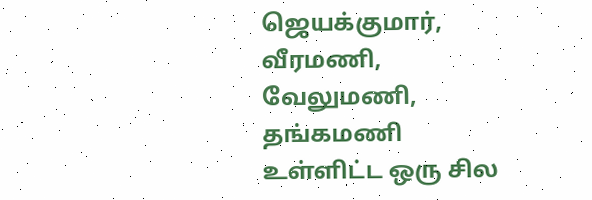ஜெயக்குமார், வீரமணி, வேலுமணி, தங்கமணி உள்ளிட்ட ஒரு சில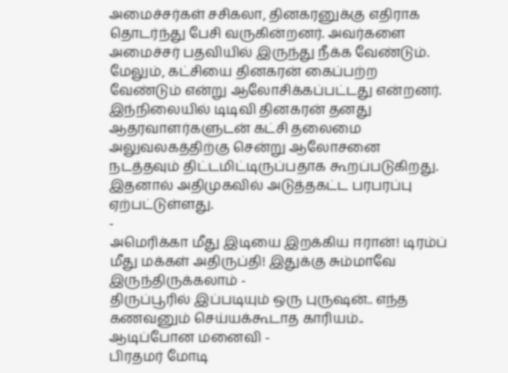அமைச்சர்கள் சசிகலா, தினகரனுக்கு எதிராக தொடர்ந்து பேசி வருகின்றனர். அவர்களை அமைச்சர் பதவியில் இருந்து நீக்க வேண்டும். மேலும், கட்சியை தினகரன் கைப்பற்ற வேண்டும் என்று ஆலோசிக்கப்பட்டது என்றனர். இந்நிலையில் டிடிவி தினகரன் தனது ஆதரவாளர்களுடன் கட்சி தலைமை அலுவலகத்திற்கு சென்று ஆலோசனை நடத்தவும் திட்டமிட்டிருப்பதாக கூறப்படுகிறது. இதனால் அதிமுகவில் அடுத்தகட்ட பரபரப்பு ஏற்பட்டுள்ளது.
-
அமெரிக்கா மீது இடியை இறக்கிய ஈரான்! டிரம்ப் மீது மக்கள் அதிருப்தி! இதுக்கு சும்மாவே இருந்திருக்கலாம் -
திருப்பூரில் இப்படியும் ஒரு புருஷன்.. எந்த கணவனும் செய்யக்கூடாத காரியம்.. ஆடிப்போன மனைவி -
பிரதமர் மோடி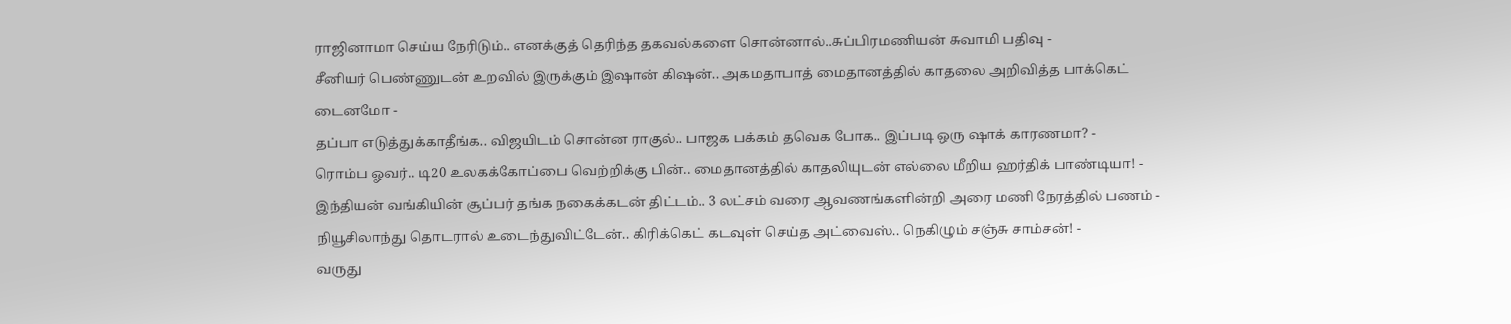ராஜினாமா செய்ய நேரிடும்.. எனக்குத் தெரிந்த தகவல்களை சொன்னால்..சுப்பிரமணியன் சுவாமி பதிவு -
சீனியர் பெண்ணுடன் உறவில் இருக்கும் இஷான் கிஷன்.. அகமதாபாத் மைதானத்தில் காதலை அறிவித்த பாக்கெட் டைனமோ -
தப்பா எடுத்துக்காதீங்க.. விஜயிடம் சொன்ன ராகுல்.. பாஜக பக்கம் தவெக போக.. இப்படி ஒரு ஷாக் காரணமா? -
ரொம்ப ஓவர்.. டி20 உலகக்கோப்பை வெற்றிக்கு பின்.. மைதானத்தில் காதலியுடன் எல்லை மீறிய ஹர்திக் பாண்டியா! -
இந்தியன் வங்கியின் சூப்பர் தங்க நகைக்கடன் திட்டம்.. 3 லட்சம் வரை ஆவணங்களின்றி அரை மணி நேரத்தில் பணம் -
நியூசிலாந்து தொடரால் உடைந்துவிட்டேன்.. கிரிக்கெட் கடவுள் செய்த அட்வைஸ்.. நெகிழும் சஞ்சு சாம்சன்! -
வருது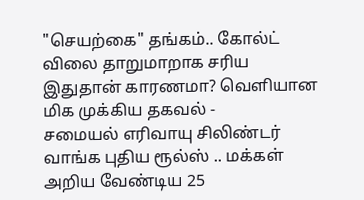"செயற்கை" தங்கம்.. கோல்ட் விலை தாறுமாறாக சரிய இதுதான் காரணமா? வெளியான மிக முக்கிய தகவல் -
சமையல் எரிவாயு சிலிண்டர் வாங்க புதிய ரூல்ஸ் .. மக்கள் அறிய வேண்டிய 25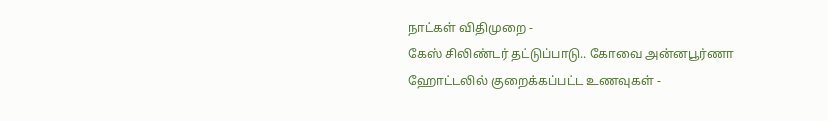நாட்கள் விதிமுறை -
கேஸ் சிலிண்டர் தட்டுப்பாடு.. கோவை அன்னபூர்ணா ஹோட்டலில் குறைக்கப்பட்ட உணவுகள் -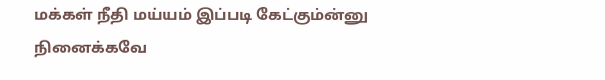மக்கள் நீதி மய்யம் இப்படி கேட்கும்ன்னு நினைக்கவே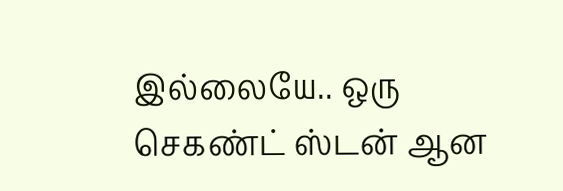இல்லையே.. ஒரு செகண்ட் ஸ்டன் ஆன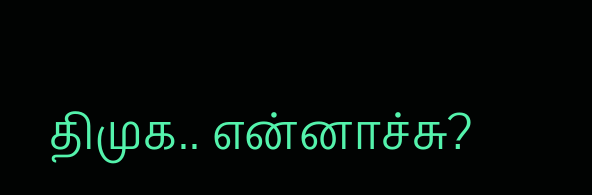திமுக.. என்னாச்சு?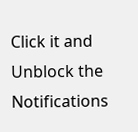Click it and Unblock the Notifications